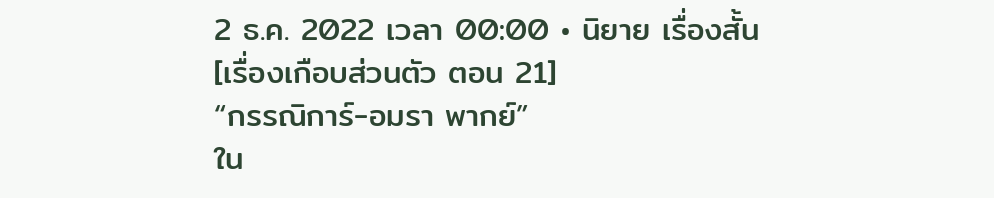2 ธ.ค. 2022 เวลา 00:00 • นิยาย เรื่องสั้น
[เรื่องเกือบส่วนตัว ตอน 21]
“กรรณิการ์-อมรา พากย์”
ใน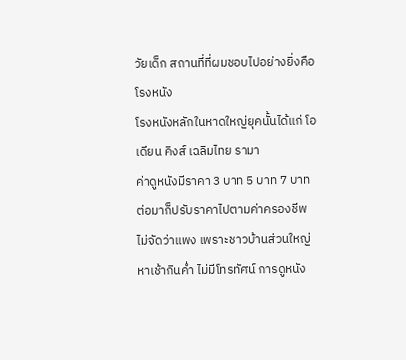วัยเด็ก สถานที่ที่ผมชอบไปอย่างยิ่งคือโรงหนัง
โรงหนังหลักในหาดใหญ่ยุคนั้นได้แก่ โอเดียน คิงส์ เฉลิมไทย รามา
ค่าดูหนังมีราคา 3 บาท 5 บาท 7 บาท ต่อมาก็ปรับราคาไปตามค่าครองชีพ ไม่จัดว่าแพง เพราะชาวบ้านส่วนใหญ่หาเช้ากินค่ำ ไม่มีโทรทัศน์ การดูหนัง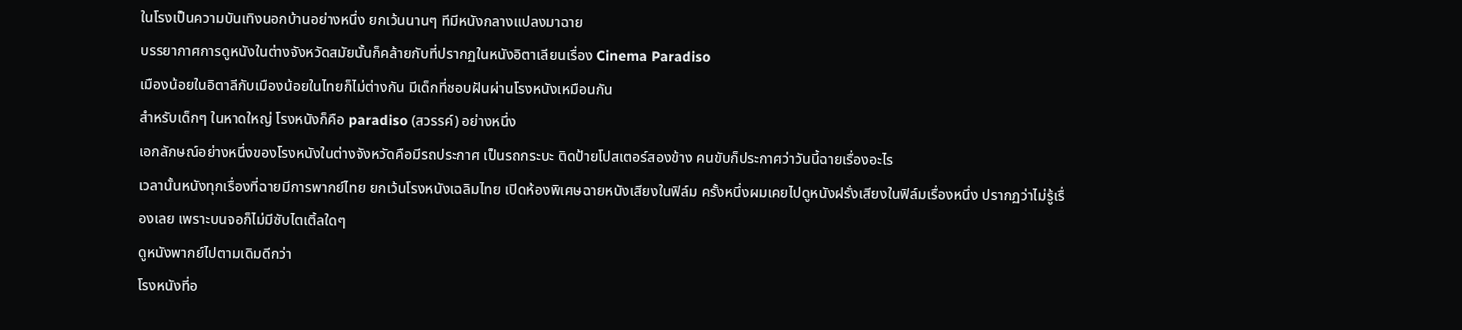ในโรงเป็นความบันเทิงนอกบ้านอย่างหนึ่ง ยกเว้นนานๆ ทีมีหนังกลางแปลงมาฉาย
บรรยากาศการดูหนังในต่างจังหวัดสมัยนั้นก็คล้ายกับที่ปรากฏในหนังอิตาเลียนเรื่อง Cinema Paradiso
เมืองน้อยในอิตาลีกับเมืองน้อยในไทยก็ไม่ต่างกัน มีเด็กที่ชอบฝันผ่านโรงหนังเหมือนกัน
สำหรับเด็กๆ ในหาดใหญ่ โรงหนังก็คือ paradiso (สวรรค์) อย่างหนึ่ง
เอกลักษณ์อย่างหนึ่งของโรงหนังในต่างจังหวัดคือมีรถประกาศ เป็นรถกระบะ ติดป้ายโปสเตอร์สองข้าง คนขับก็ประกาศว่าวันนี้ฉายเรื่องอะไร
เวลานั้นหนังทุกเรื่องที่ฉายมีการพากย์ไทย ยกเว้นโรงหนังเฉลิมไทย เปิดห้องพิเศษฉายหนังเสียงในฟิล์ม ครั้งหนึ่งผมเคยไปดูหนังฝรั่งเสียงในฟิล์มเรื่องหนึ่ง ปรากฏว่าไม่รู้เรื่องเลย เพราะบนจอก็ไม่มีซับไตเติ้ลใดๆ
ดูหนังพากย์ไปตามเดิมดีกว่า
โรงหนังที่อ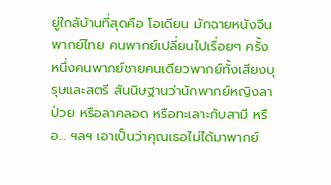ยู่ใกล้บ้านที่สุดคือ โอเดียน มักฉายหนังจีน พากย์ไทย คนพากย์เปลี่ยนไปเรื่อยๆ ครั้งหนึ่งคนพากย์ชายคนเดียวพากย์ทั้งเสียงบุรุษและสตรี สันนิษฐานว่านักพากย์หญิงลาป่วย หรือลาคลอด หรือทะเลาะกับสามี หรือ... ฯลฯ เอาเป็นว่าคุณเธอไม่ได้มาพากย์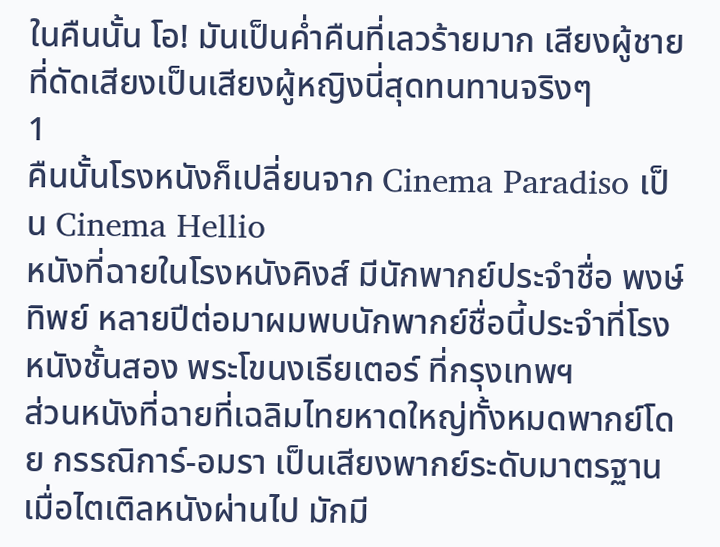ในคืนนั้น โอ! มันเป็นค่ำคืนที่เลวร้ายมาก เสียงผู้ชายที่ดัดเสียงเป็นเสียงผู้หญิงนี่สุดทนทานจริงๆ
1
คืนนั้นโรงหนังก็เปลี่ยนจาก Cinema Paradiso เป็น Cinema Hellio
หนังที่ฉายในโรงหนังคิงส์ มีนักพากย์ประจำชื่อ พงษ์ทิพย์ หลายปีต่อมาผมพบนักพากย์ชื่อนี้ประจำที่โรงหนังชั้นสอง พระโขนงเธียเตอร์ ที่กรุงเทพฯ
ส่วนหนังที่ฉายที่เฉลิมไทยหาดใหญ่ทั้งหมดพากย์โดย กรรณิการ์-อมรา เป็นเสียงพากย์ระดับมาตรฐาน เมื่อไตเติลหนังผ่านไป มักมี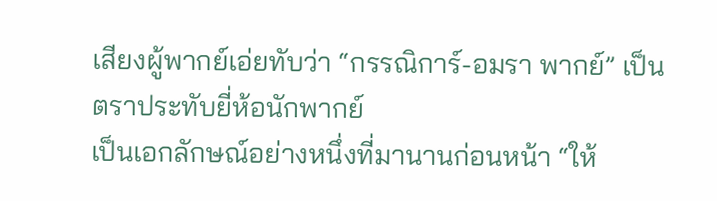เสียงผู้พากย์เอ่ยทับว่า “กรรณิการ์-อมรา พากย์” เป็นตราประทับยี่ห้อนักพากย์
เป็นเอกลักษณ์อย่างหนึ่งที่มานานก่อนหน้า “ให้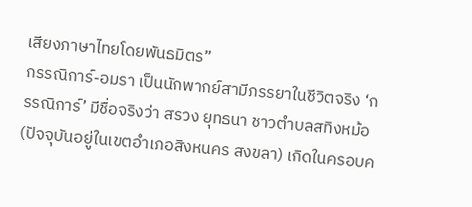เสียงภาษาไทยโดยพันธมิตร”
กรรณิการ์-อมรา เป็นนักพากย์สามีภรรยาในชีวิตจริง ‘กรรณิการ์’ มีชื่อจริงว่า สรวง ยุทธนา ชาวตำบลสทิงหม้อ (ปัจจุบันอยู่ในเขตอำเภอสิงหนคร สงขลา) เกิดในครอบค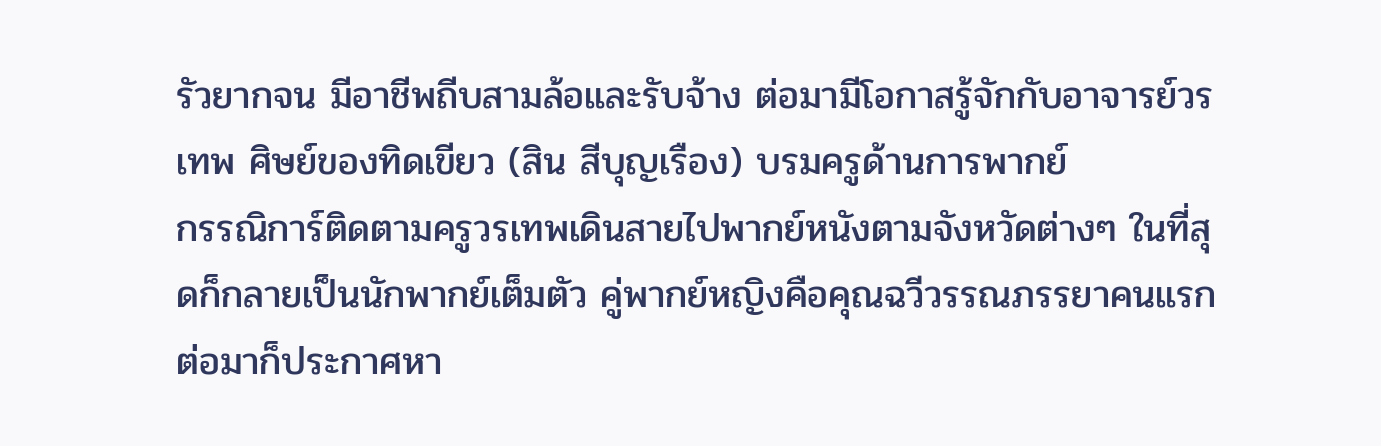รัวยากจน มีอาชีพถีบสามล้อและรับจ้าง ต่อมามีโอกาสรู้จักกับอาจารย์วรเทพ ศิษย์ของทิดเขียว (สิน สีบุญเรือง) บรมครูด้านการพากย์
กรรณิการ์ติดตามครูวรเทพเดินสายไปพากย์หนังตามจังหวัดต่างๆ ในที่สุดก็กลายเป็นนักพากย์เต็มตัว คู่พากย์หญิงคือคุณฉวีวรรณภรรยาคนแรก
ต่อมาก็ประกาศหา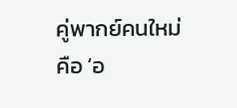คู่พากย์คนใหม่ คือ ‘อ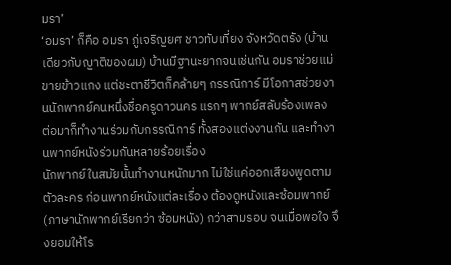มรา’
‘อมรา’ ก็คือ อมรา ภู่เจริญยศ ชาวทับเที่ยง จังหวัดตรัง (บ้านเดียวกับญาติของผม) บ้านมีฐานะยากจนเช่นกัน อมราช่วยแม่ขายข้าวแกง แต่ชะตาชีวิตก็คล้ายๆ กรรณิการ์ มีโอกาสช่วยงานนักพากย์คนหนึ่งชื่อครูดาวนคร แรกๆ พากย์สลับร้องเพลง ต่อมาก็ทำงานร่วมกับกรรณิการ์ ทั้งสองแต่งงานกัน และทำงานพากย์หนังร่วมกันหลายร้อยเรื่อง
นักพากย์ในสมัยนั้นทำงานหนักมาก ไม่ใช่แค่ออกเสียงพูดตามตัวละคร ก่อนพากย์หนังแต่ละเรื่อง ต้องดูหนังและซ้อมพากย์ (ภาษานักพากย์เรียกว่า ซ้อมหนัง) กว่าสามรอบ จนเมื่อพอใจ จึงยอมให้โร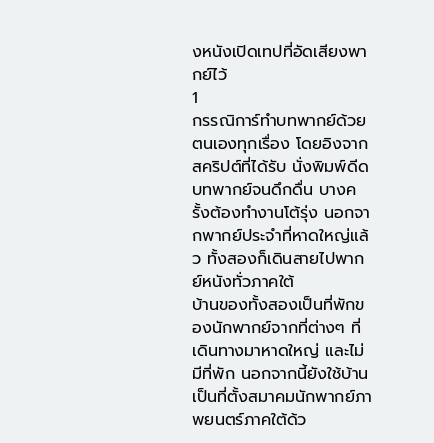งหนังเปิดเทปที่อัดเสียงพากย์ไว้
1
กรรณิการ์ทำบทพากย์ด้วยตนเองทุกเรื่อง โดยอิงจากสคริปต์ที่ได้รับ นั่งพิมพ์ดีดบทพากย์จนดึกดื่น บางครั้งต้องทำงานโต้รุ่ง นอกจากพากย์ประจำที่หาดใหญ่แล้ว ทั้งสองก็เดินสายไปพากย์หนังทั่วภาคใต้
บ้านของทั้งสองเป็นที่พักของนักพากย์จากที่ต่างๆ ที่เดินทางมาหาดใหญ่ และไม่มีที่พัก นอกจากนี้ยังใช้บ้านเป็นที่ตั้งสมาคมนักพากย์ภาพยนตร์ภาคใต้ด้ว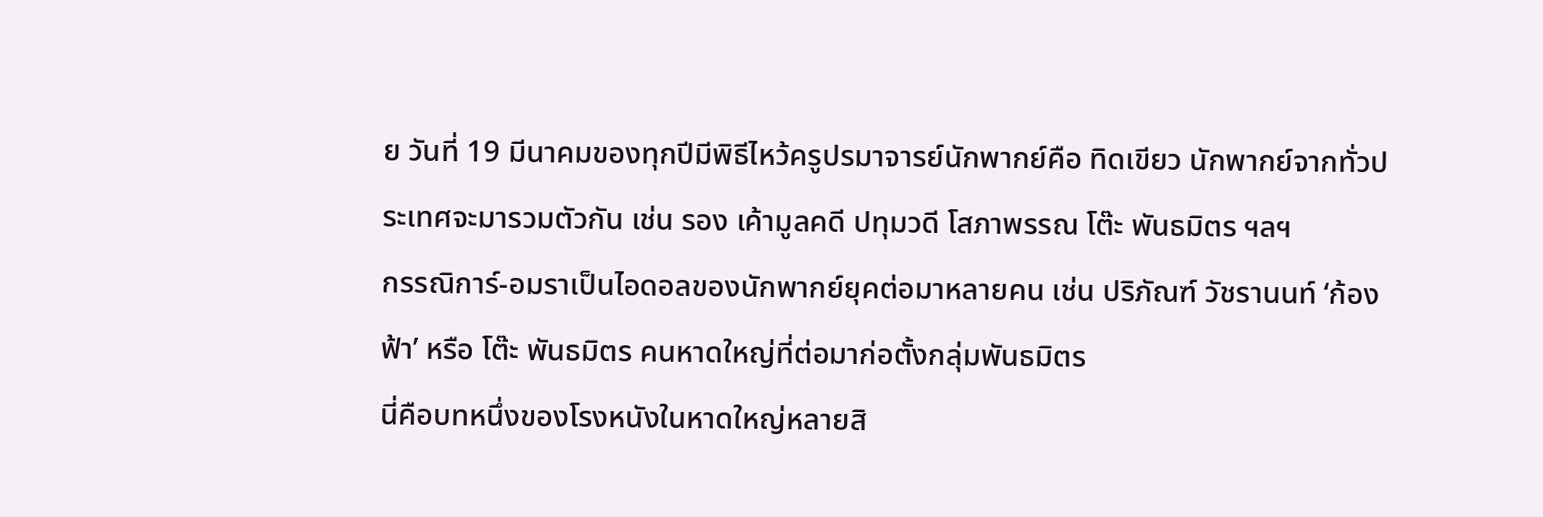ย วันที่ 19 มีนาคมของทุกปีมีพิธีไหว้ครูปรมาจารย์นักพากย์คือ ทิดเขียว นักพากย์จากทั่วประเทศจะมารวมตัวกัน เช่น รอง เค้ามูลคดี ปทุมวดี โสภาพรรณ โต๊ะ พันธมิตร ฯลฯ
กรรณิการ์-อมราเป็นไอดอลของนักพากย์ยุคต่อมาหลายคน เช่น ปริภัณฑ์ วัชรานนท์ ‘ก้องฟ้า’ หรือ โต๊ะ พันธมิตร คนหาดใหญ่ที่ต่อมาก่อตั้งกลุ่มพันธมิตร
นี่คือบทหนึ่งของโรงหนังในหาดใหญ่หลายสิ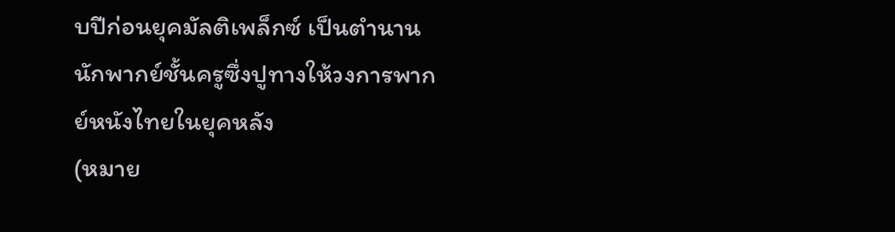บปีก่อนยุคมัลติเพล็กซ์ เป็นตำนานนักพากย์ชั้นครูซึ่งปูทางให้วงการพากย์หนังไทยในยุคหลัง
(หมาย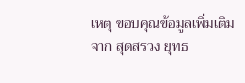เหตุ ขอบคุณข้อมูลเพิ่มเติมจาก สุดสรวง ยุทธ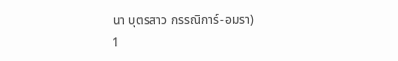นา บุตรสาว กรรณิการ์-อมรา)
1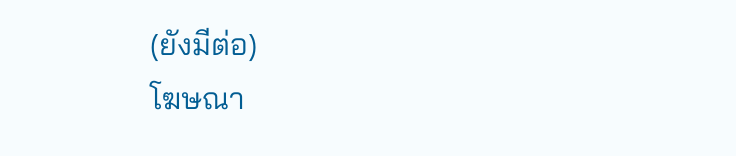(ยังมีต่อ)
โฆษณา